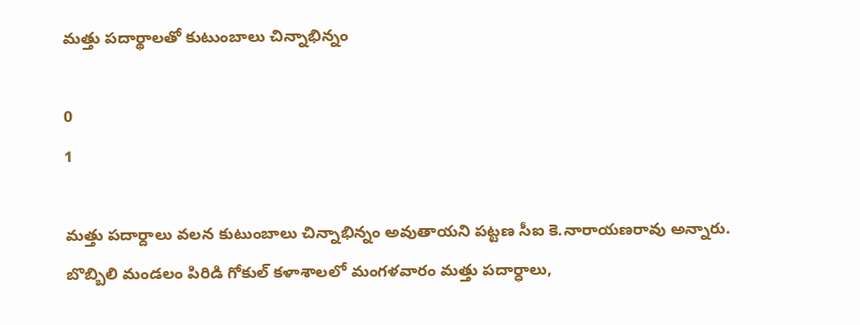మత్తు పదార్థాలతో కుటుంబాలు చిన్నాభిన్నం

0
1

మత్తు పదార్దాలు వలన కుటుంబాలు చిన్నాభిన్నం అవుతాయని పట్టణ సీఐ కె.నారాయణరావు అన్నారు. బొబ్బిలి మండలం పిరిడి గోకుల్ కళాశాలలో మంగళవారం మత్తు పదార్ధాలు,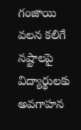గంజాయి వలన కలిగే నష్టాలపై విద్యార్థులకు అవగాహన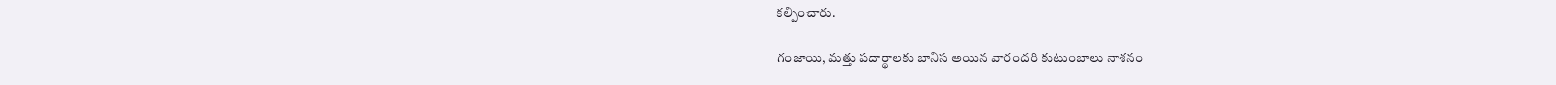కల్పించారు.

గంజాయి, మత్తు పదార్థాలకు బానిస అయిన వారందరి కుటుంబాలు నాశనం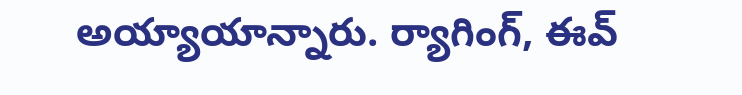అయ్యాయాన్నారు. ర్యాగింగ్, ఈవ్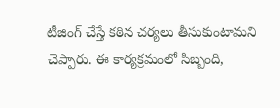టీజింగ్ చేస్తే కఠిన చర్యలు తీసుకుంటామని చెప్పారు. ఈ కార్యక్రమంలో సిబ్బంది,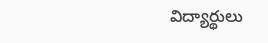విద్యార్థులు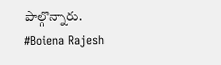పాల్గొన్నారు.
#Boiena Rajesh